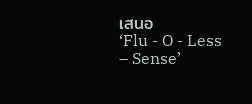เสนอ
‘Flu - O - Less – Sense’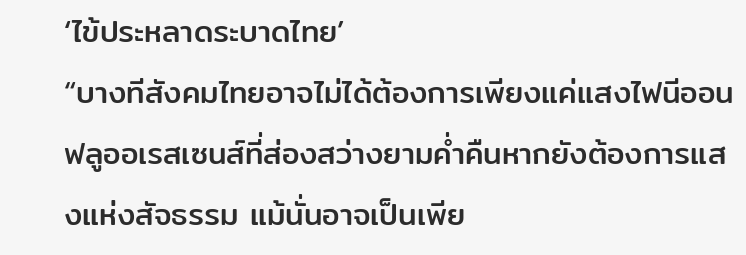‘ไข้ประหลาดระบาดไทย’
“บางทีสังคมไทยอาจไม่ได้ต้องการเพียงแค่แสงไฟนีออนฟลูออเรสเซนส์ที่ส่องสว่างยามค่ำคืนหากยังต้องการแสงแห่งสัจธรรม แม้นั่นอาจเป็นเพีย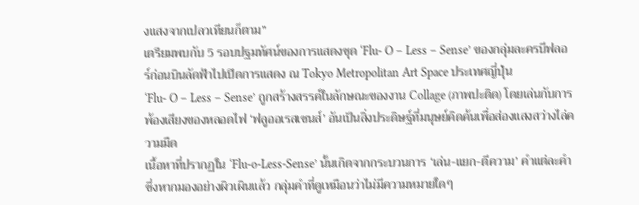งแสงจากเปลวเทียนก็ตาม”
เตรียมพบกับ 5 รอบปฐมทัศน์ของการแสดงชุด ‘Flu- O – Less – Sense’ ของกลุ่มละครบีฟลอร์ก่อนบินลัดฟ้าไปเปิดการแสดง ณ Tokyo Metropolitan Art Space ประเทศญี่ปุ่น
‘Flu- O – Less – Sense’ ถูกสร้างสรรค์ในลักษณะของงาน Collage (ภาพปะติด) โดยเล่นกับการพ้องเสียงของหลอดไฟ ‘ฟลูออเรสเซนส์’ อันเป็นสิ่งประดิษฐ์ที่มนุษย์คิดค้นเพื่อส่องแสงสว่างไล่ความมืด
เนื้อหาที่ปรากฏใน ‘Flu-o-Less-Sense’ นั้นเกิดจากกระบวนการ ‘เล่น-แยก-ตีความ’ คำแต่ละคำ ซึ่งหากมองอย่างผิวเผินแล้ว กลุ่มคำที่ดูเหมือนว่าไม่มีความหมายใดๆ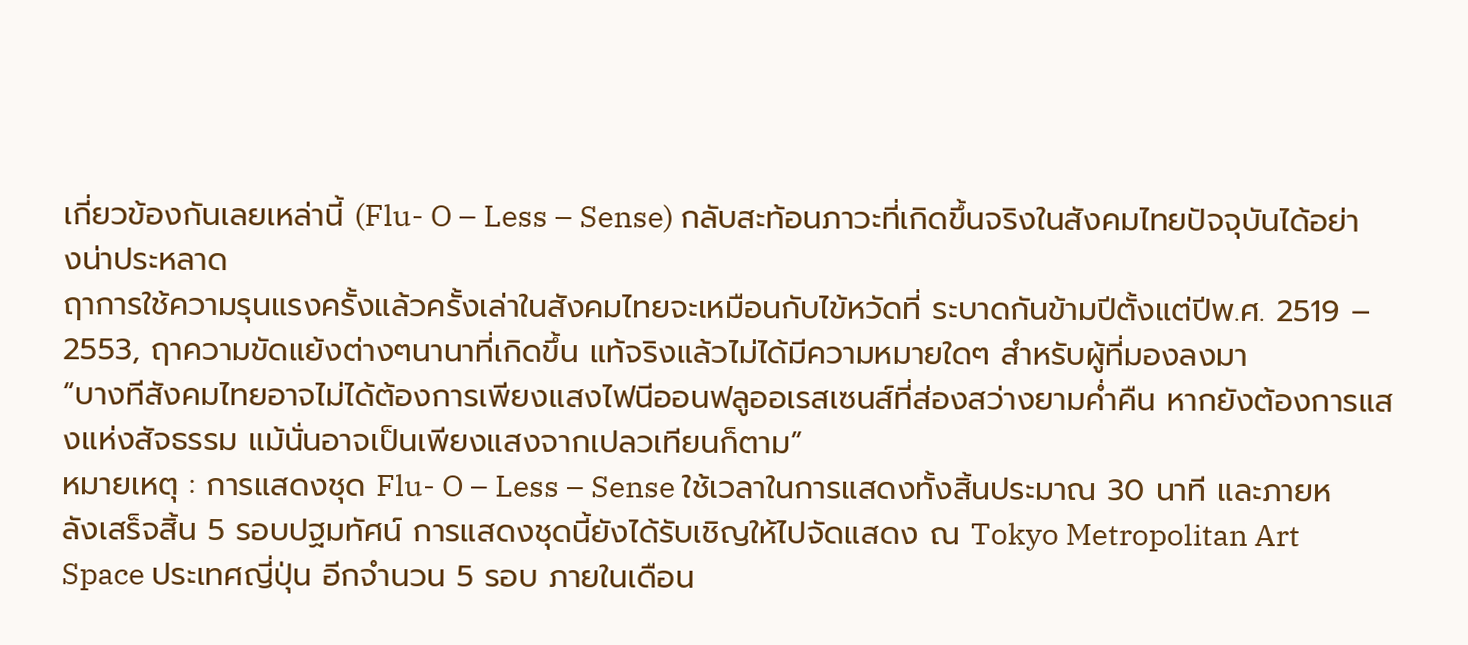เกี่ยวข้องกันเลยเหล่านี้ (Flu- O – Less – Sense) กลับสะท้อนภาวะที่เกิดขึ้นจริงในสังคมไทยปัจจุบันได้อย่างน่าประหลาด
ฤาการใช้ความรุนแรงครั้งแล้วครั้งเล่าในสังคมไทยจะเหมือนกับไข้หวัดที่ ระบาดกันข้ามปีตั้งแต่ปีพ.ศ. 2519 – 2553, ฤาความขัดแย้งต่างๆนานาที่เกิดขึ้น แท้จริงแล้วไม่ได้มีความหมายใดๆ สำหรับผู้ที่มองลงมา
“บางทีสังคมไทยอาจไม่ได้ต้องการเพียงแสงไฟนีออนฟลูออเรสเซนส์ที่ส่องสว่างยามค่ำคืน หากยังต้องการแสงแห่งสัจธรรม แม้นั่นอาจเป็นเพียงแสงจากเปลวเทียนก็ตาม”
หมายเหตุ : การแสดงชุด Flu- O – Less – Sense ใช้เวลาในการแสดงทั้งสิ้นประมาณ 30 นาที และภายหลังเสร็จสิ้น 5 รอบปฐมทัศน์ การแสดงชุดนี้ยังได้รับเชิญให้ไปจัดแสดง ณ Tokyo Metropolitan Art Space ประเทศญี่ปุ่น อีกจำนวน 5 รอบ ภายในเดือน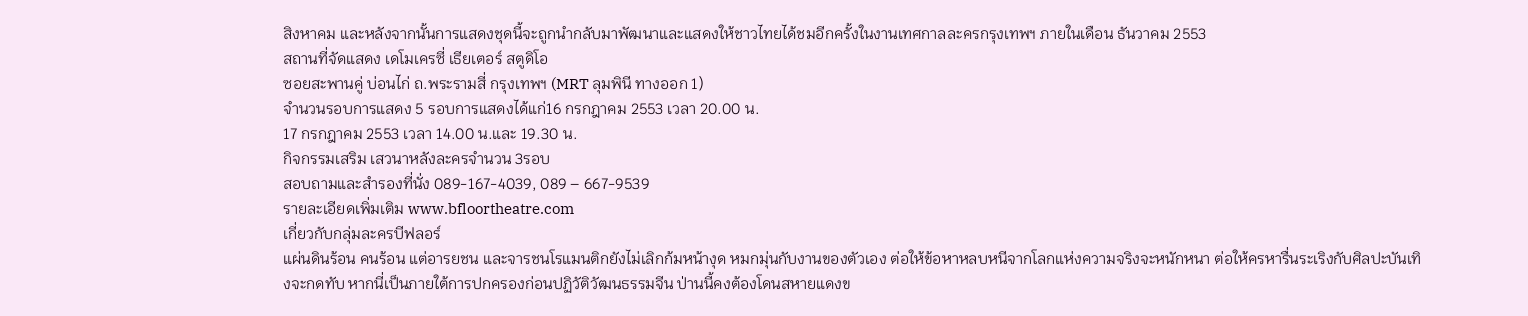สิงหาคม และหลังจากนั้นการแสดงชุดนี้จะถูกนำกลับมาพัฒนาและแสดงให้ชาวไทยได้ชมอีกครั้งในงานเทศกาลละครกรุงเทพฯ ภายในเดือน ธันวาคม 2553
สถานที่จัดแสดง เดโมเครซี่ เธียเตอร์ สตูดิโอ
ซอยสะพานคู่ บ่อนไก่ ถ.พระรามสี่ กรุงเทพฯ (MRT ลุมพินี ทางออก 1)
จำนวนรอบการแสดง 5 รอบการแสดงได้แก่16 กรกฎาคม 2553 เวลา 20.00 น.
17 กรกฎาคม 2553 เวลา 14.00 น.และ 19.30 น.
กิจกรรมเสริม เสวนาหลังละครจำนวน 3รอบ
สอบถามและสำรองที่นั่ง 089-167-4039, 089 – 667-9539
รายละเอียดเพิ่มเติม www.bfloortheatre.com
เกี่ยวกับกลุ่มละครบีฟลอร์
แผ่นดินร้อน คนร้อน แต่อารยชน และจารชนโรแมนติกยังไม่เลิกก้มหน้างุด หมกมุ่นกับงานของตัวเอง ต่อให้ข้อหาหลบหนีจากโลกแห่งความจริงจะหนักหนา ต่อให้ครหารื่นระเริงกับศิลปะบันเทิงจะกดทับ หากนี่เป็นภายใต้การปกครองก่อนปฏิวัติวัฒนธรรมจีน ป่านนี้คงต้องโดนสหายแดงข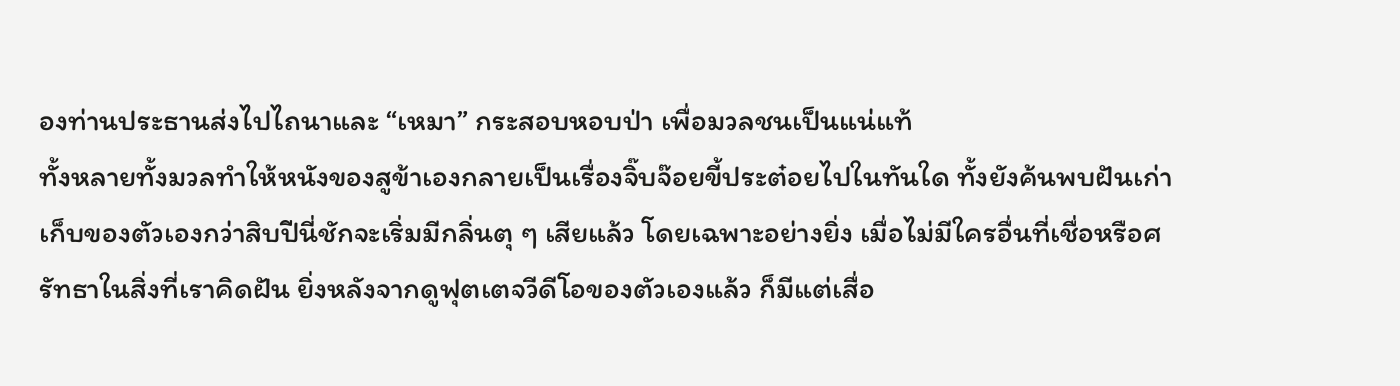องท่านประธานส่งไปไถนาและ “เหมา” กระสอบหอบป่า เพื่อมวลชนเป็นแน่แท้
ทั้งหลายทั้งมวลทำให้หนังของสูข้าเองกลายเป็นเรื่องจิ๊บจ๊อยขี้ประต๋อยไปในทันใด ทั้งยังค้นพบฝันเก่าเก็บของตัวเองกว่าสิบปีนี่ชักจะเริ่มมีกลิ่นตุ ๆ เสียแล้ว โดยเฉพาะอย่างยิ่ง เมื่อไม่มีใครอื่นที่เชื่อหรือศรัทธาในสิ่งที่เราคิดฝัน ยิ่งหลังจากดูฟุตเตจวีดีโอของตัวเองแล้ว ก็มีแต่เสื่อ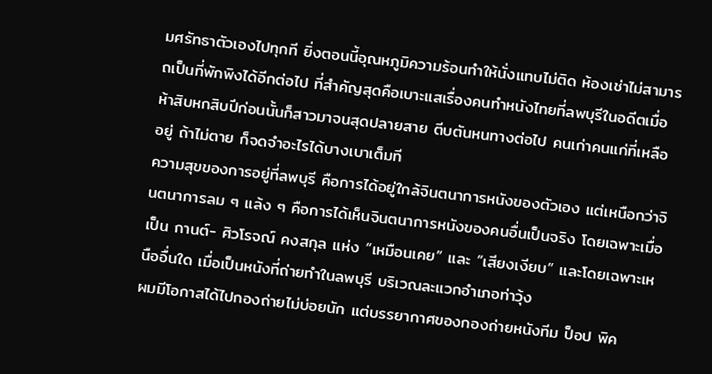มศรัทธาตัวเองไปทุกที ยิ่งตอนนี้อุณหภูมิความร้อนทำให้นั่งแทบไม่ติด ห้องเช่าไม่สามารถเป็นที่พักพิงได้อีกต่อไป ที่สำคัญสุดคือเบาะแสเรื่องคนทำหนังไทยที่ลพบุรีในอดีตเมื่อห้าสิบหกสิบปีก่อนนั้นก็สาวมาจนสุดปลายสาย ตีบตันหนทางต่อไป คนเก่าคนแก่ที่เหลืออยู่ ถ้าไม่ตาย ก็จดจำอะไรได้บางเบาเต็มที
ความสุขของการอยู่ที่ลพบุรี คือการได้อยู่ใกล้จินตนาการหนังของตัวเอง แต่เหนือกว่าจินตนาการลม ๆ แล้ง ๆ คือการได้เห็นจินตนาการหนังของคนอื่นเป็นจริง โดยเฉพาะเมื่อเป็น กานต์- ศิวโรจณ์ คงสกุล แห่ง “เหมือนเคย” และ “เสียงเงียบ” และโดยเฉพาะเหนืออื่นใด เมื่อเป็นหนังที่ถ่ายทำในลพบุรี บริเวณละแวกอำเภอท่าวุ้ง
ผมมีโอกาสได้ไปกองถ่ายไม่บ่อยนัก แต่บรรยากาศของกองถ่ายหนังทีม ป็อป พิค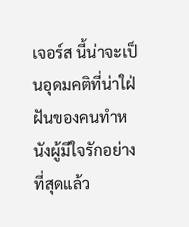เจอร์ส นี้น่าจะเป็นอุดมคติที่น่าใฝ่ฝันของคนทำหนังผู้มีใจรักอย่างที่สุดแล้ว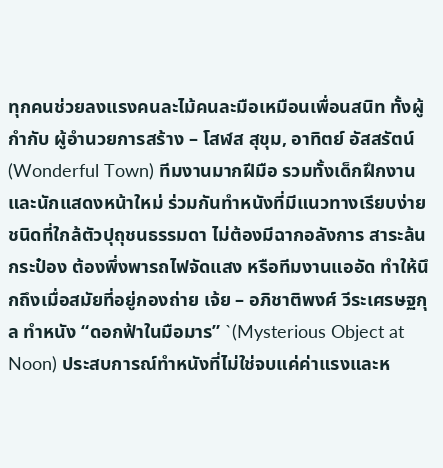ทุกคนช่วยลงแรงคนละไม้คนละมือเหมือนเพื่อนสนิท ทั้งผู้กำกับ ผู้อำนวยการสร้าง – โสฬส สุขุม, อาทิตย์ อัสสรัตน์ (Wonderful Town) ทีมงานมากฝีมือ รวมทั้งเด็กฝึกงาน และนักแสดงหน้าใหม่ ร่วมกันทำหนังที่มีแนวทางเรียบง่ายชนิดที่ใกล้ตัวปุถุชนธรรมดา ไม่ต้องมีฉากอลังการ สาระล้นกระป๋อง ต้องพึ่งพารถไฟจัดแสง หรือทีมงานแออัด ทำให้นึกถึงเมื่อสมัยที่อยู่กองถ่าย เจ้ย – อภิชาติพงศ์ วีระเศรษฐกุล ทำหนัง “ดอกฟ้าในมือมาร” `(Mysterious Object at Noon) ประสบการณ์ทำหนังที่ไม่ใช่จบแค่ค่าแรงและห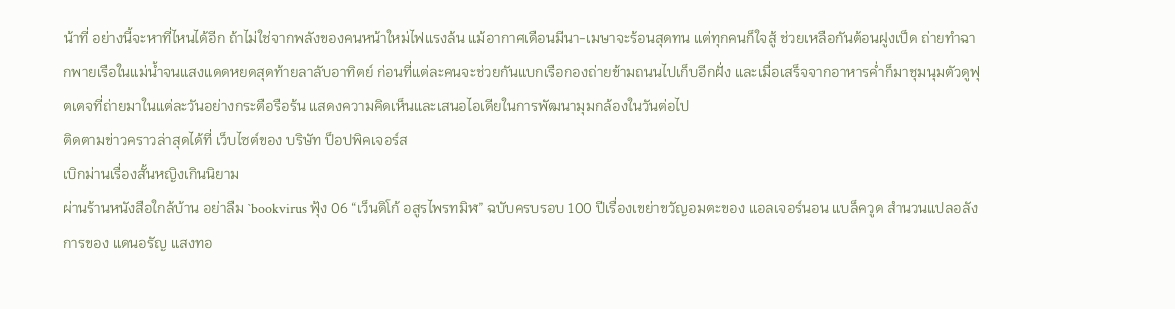น้าที่ อย่างนี้จะหาที่ไหนได้อีก ถ้าไม่ใช่จากพลังของคนหน้าใหม่ไฟแรงล้น แม้อากาศเดือนมีนา-เมษาจะร้อนสุดทน แต่ทุกคนก็ใจสู้ ช่วยเหลือกันต้อนฝูงเป็ด ถ่ายทำฉากพายเรือในแม่น้ำจนแสงแดดหยดสุดท้ายลาลับอาทิตย์ ก่อนที่แต่ละคนจะช่วยกันแบกเรือกองถ่ายข้ามถนนไปเก็บอีกฝั่ง และเมื่อเสร็จจากอาหารค่ำก็มาชุมนุมตัวดูฟุตเตจที่ถ่ายมาในแต่ละวันอย่างกระตือรือร้น แสดงความคิดเห็นและเสนอไอเดียในการพัฒนามุมกล้องในวันต่อไป
ติดตามข่าวคราวล่าสุดได้ที่ เว็บไซต์ของ บริษัท ป็อปพิคเจอร์ส
เบิกม่านเรื่องสั้นหญิงเกินนิยาม
ผ่านร้านหนังสือใกล้บ้าน อย่าลืม `bookvirus ฟุ้ง 06 “เว็นดิโก้ อสูรไพรทมิฬ” ฉบับครบรอบ 100 ปีเรื่องเขย่าขวัญอมตะของ แอลเจอร์นอน แบล็ควูด สำนวนแปลอลังการของ แดนอรัญ แสงทอ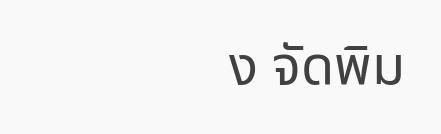ง จัดพิม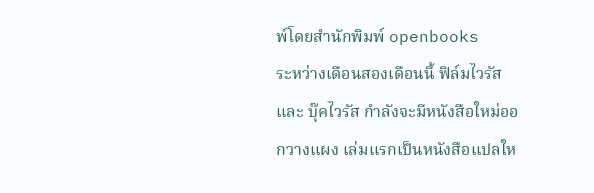พ์โดยสำนักพิมพ์ openbooks
ระหว่างเดือนสองเดือนนี้ ฟิล์มไวรัส และ บุ๊คไวรัส กำลังจะมีหนังสือใหม่ออกวางแผง เล่มแรกเป็นหนังสือแปลให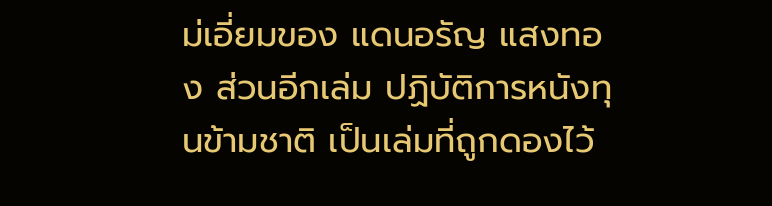ม่เอี่ยมของ แดนอรัญ แสงทอง ส่วนอีกเล่ม ปฏิบัติการหนังทุนข้ามชาติ เป็นเล่มที่ถูกดองไว้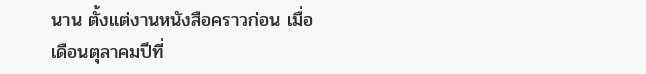นาน ตั้งแต่งานหนังสือคราวก่อน เมื่อเดือนตุลาคมปีที่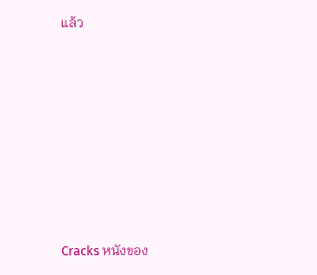แล้ว













Cracks หนังของ